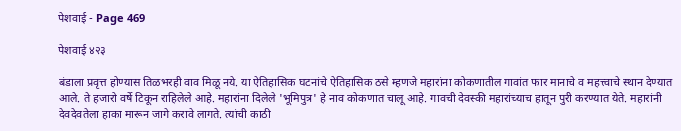पेशवाई - Page 469

पेशवाई ४२३

बंडाला प्रवृत्त होण्यास तिळभरही वाव मिळू नये. या ऐतिहासिक घटनांचे ऐतिहासिक ठसे म्हणजे महारांना कोकणातील गावांत फार मानाचे व महत्त्वाचे स्थान देण्यात आले. ते हजारो वर्षे टिकून राहिलेले आहे. महारांना दिलेले 'भूमिपुत्र' हे नाव कोकणात चालू आहे. गावची देवस्की महारांच्याच हातून पुरी करण्यात येते. महारांनी देवदेवतेला हाका मारून जागे करावे लागते. त्यांची काठी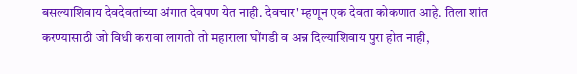बसल्याशिवाय देवदेवतांच्या अंगात देवपण येत नाही. देवचार' म्हणून एक देवता कोकणात आहे. तिला शांत करण्यासाठी जो विधी करावा लागतो तो महाराला घोंगडी व अन्न दिल्याशिवाय पुरा होत नाही,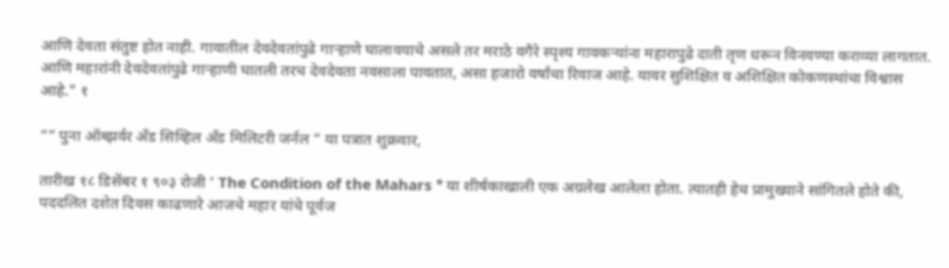आणि देवता संतुष्ट होत नाही. गावातील देवदेवतांपुढे गाऱ्हाणे घालावयाचे असले तर मराठे वगैरे स्पृश्य गावकऱ्यांना महारापुढे दाती तृण धरून विनवण्या कराव्या लागतात. आणि महारांनी देवदेवतांपुढे गाऱ्हाणी घातली तरच देवदेवता नवसाला पावतात, असा हजारो वर्षांचा रिवाज आहे. यावर सुशिक्षित व अशिक्षित कोकणस्थांचा विश्वास आहे." १

““ पुना ऑब्झर्वर अँड सिव्हिल अँड मिलिटरी जर्नल “ या पत्रात शुक्रवार,

तारीख १८ डिसेंबर १ ९०३ रोजी ‘ The Condition of the Mahars ° या शीर्षकाखाली एक अग्रलेख आलेला होता. त्यातही हेच प्रामुख्याने सांगितले होते की, पददलित दशेत दिवस काढणारे आजचे महार यांचे पूर्वज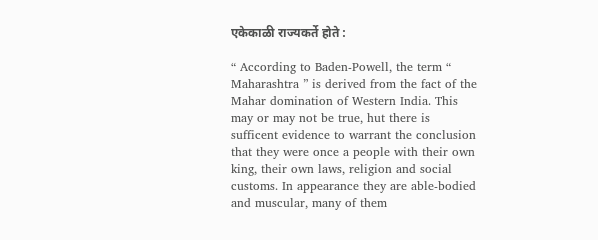एकेकाळी राज्यकर्ते होते :

“ According to Baden-Powell, the term “ Maharashtra ” is derived from the fact of the Mahar domination of Western India. This may or may not be true, hut there is sufficent evidence to warrant the conclusion that they were once a people with their own king, their own laws, religion and social customs. In appearance they are able-bodied and muscular, many of them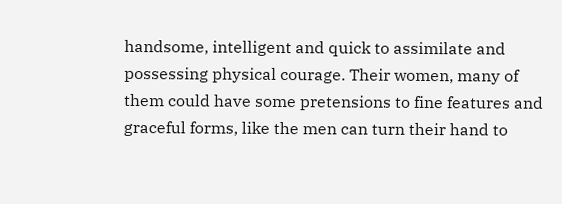handsome, intelligent and quick to assimilate and possessing physical courage. Their women, many of them could have some pretensions to fine features and graceful forms, like the men can turn their hand to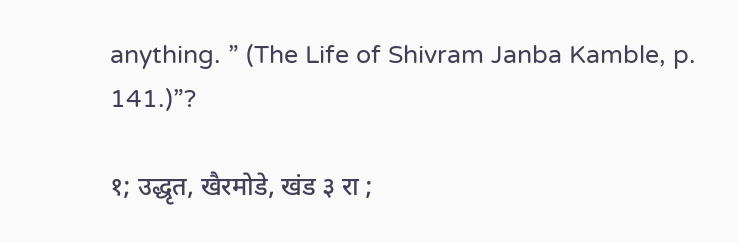anything. ” (The Life of Shivram Janba Kamble, p. 141.)”?

१; उद्धृत, खैरमोडे, खंड ३ रा ;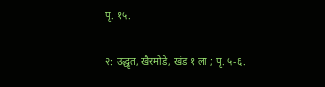पृ. १५.

२: उद्धृत, खैरमोडे, खंड १ ला ; पृ. ५-६.